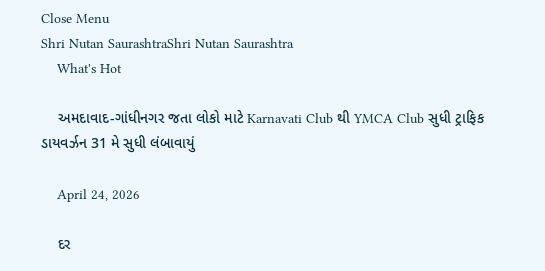Close Menu
Shri Nutan SaurashtraShri Nutan Saurashtra
    What's Hot

    અમદાવાદ-ગાંધીનગર જતા લોકો માટે Karnavati Club થી YMCA Club સુધી ટ્રાફિક ડાયવર્ઝન 31 મે સુધી લંબાવાયું

    April 24, 2026

    દર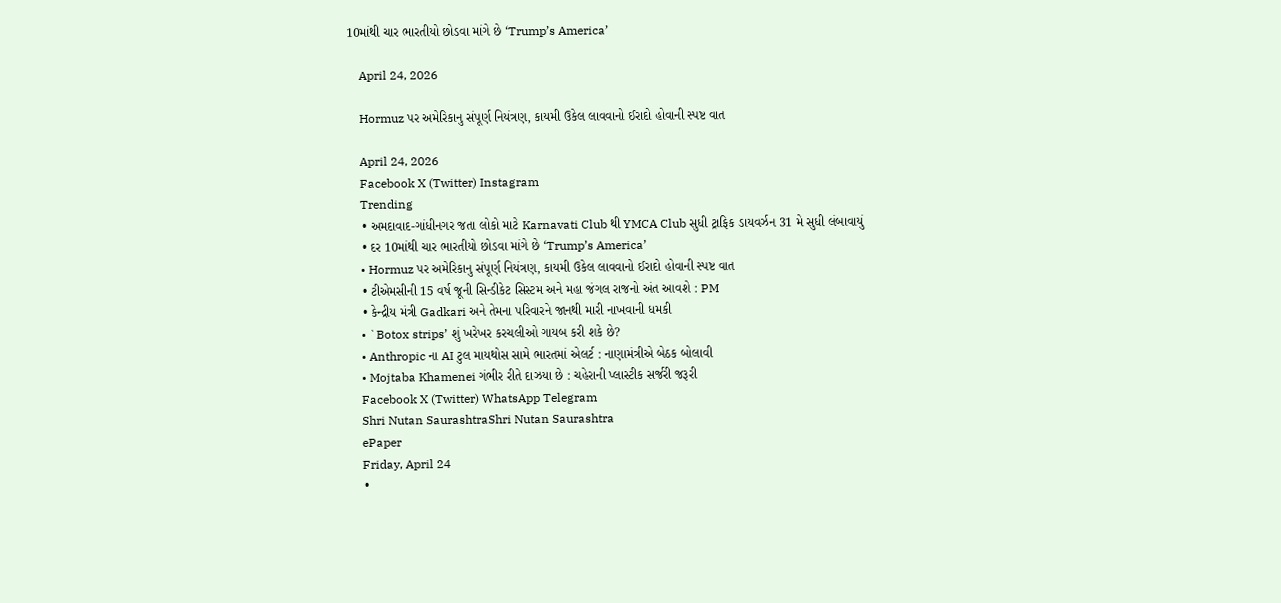10માંથી ચાર ભારતીયો છોડવા માંગે છે ‘Trump’s America’

    April 24, 2026

    Hormuz પર અમેરિકાનુ સંપૂર્ણ નિયંત્રણ, કાયમી ઉકેલ લાવવાનો ઈરાદો હોવાની સ્પષ્ટ વાત

    April 24, 2026
    Facebook X (Twitter) Instagram
    Trending
    • અમદાવાદ-ગાંધીનગર જતા લોકો માટે Karnavati Club થી YMCA Club સુધી ટ્રાફિક ડાયવર્ઝન 31 મે સુધી લંબાવાયું
    • દર 10માંથી ચાર ભારતીયો છોડવા માંગે છે ‘Trump’s America’
    • Hormuz પર અમેરિકાનુ સંપૂર્ણ નિયંત્રણ, કાયમી ઉકેલ લાવવાનો ઈરાદો હોવાની સ્પષ્ટ વાત
    • ટીએમસીની 15 વર્ષ જૂની સિન્ડીકેટ સિસ્ટમ અને મહા જંગલ રાજનો અંત આવશે : PM
    • કેન્દ્રીય મંત્રી Gadkari અને તેમના પરિવારને જાનથી મારી નાખવાની ધમકી
    • `Botox strips’ શું ખરેખર કરચલીઓ ગાયબ કરી શકે છે?
    • Anthropic ના AI ટુલ માયથોસ સામે ભારતમાં એલર્ટ : નાણામંત્રીએ બેઠક બોલાવી
    • Mojtaba Khamenei ગંભીર રીતે દાઝયા છે : ચહેરાની પ્લાસ્ટીક સર્જરી જરૂરી
    Facebook X (Twitter) WhatsApp Telegram
    Shri Nutan SaurashtraShri Nutan Saurashtra
    ePaper
    Friday, April 24
    •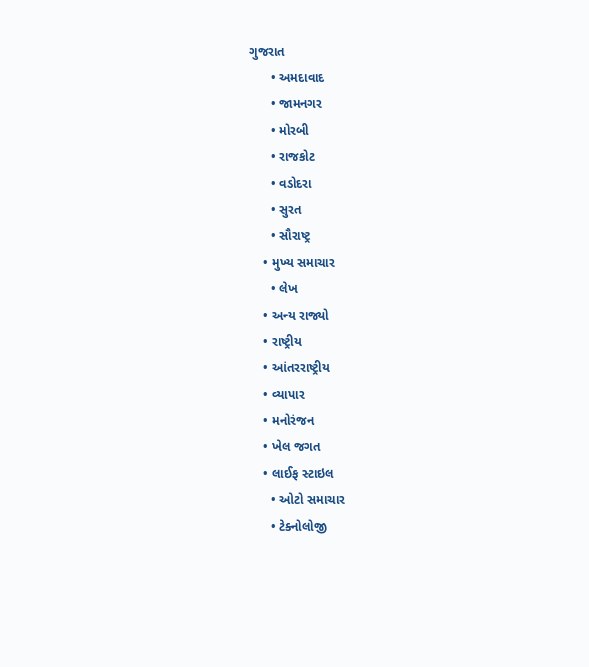ગુજરાત
      • અમદાવાદ
      • જામનગર
      • મોરબી
      • રાજકોટ
      • વડોદરા
      • સુરત
      • સૌરાષ્ટ્ર
    • મુખ્ય સમાચાર
      • લેખ
    • અન્ય રાજ્યો
    • રાષ્ટ્રીય
    • આંતરરાષ્ટ્રીય
    • વ્યાપાર
    • મનોરંજન
    • ખેલ જગત
    • લાઈફ સ્ટાઇલ
      • ઓટો સમાચાર
      • ટેક્નોલોજી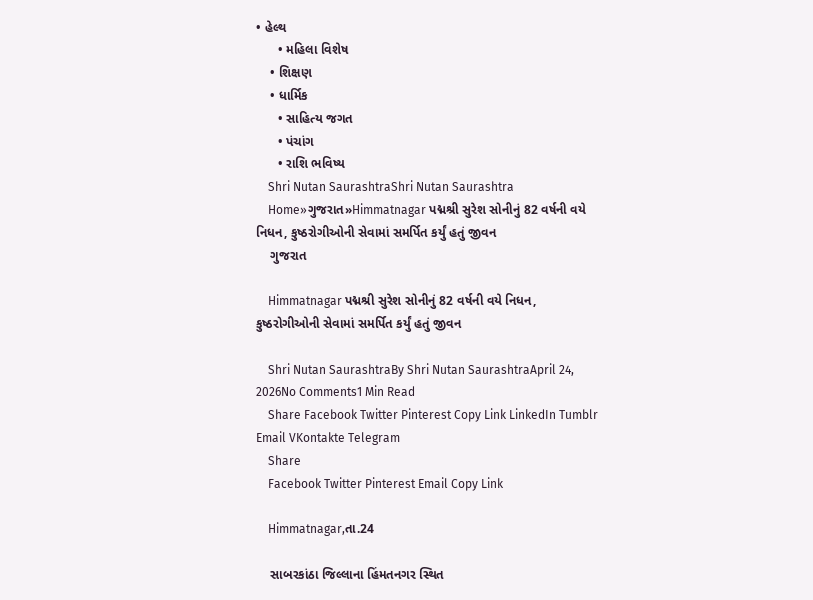• હેલ્થ
      • મહિલા વિશેષ
    • શિક્ષણ
    • ધાર્મિક
      • સાહિત્ય જગત
      • પંચાંગ
      • રાશિ ભવિષ્ય
    Shri Nutan SaurashtraShri Nutan Saurashtra
    Home»ગુજરાત»Himmatnagar પદ્મશ્રી સુરેશ સોનીનું 82 વર્ષની વયે નિધન, કુષ્ઠરોગીઓની સેવામાં સમર્પિત કર્યું હતું જીવન
    ગુજરાત

    Himmatnagar પદ્મશ્રી સુરેશ સોનીનું 82 વર્ષની વયે નિધન, કુષ્ઠરોગીઓની સેવામાં સમર્પિત કર્યું હતું જીવન

    Shri Nutan SaurashtraBy Shri Nutan SaurashtraApril 24, 2026No Comments1 Min Read
    Share Facebook Twitter Pinterest Copy Link LinkedIn Tumblr Email VKontakte Telegram
    Share
    Facebook Twitter Pinterest Email Copy Link

    Himmatnagar,તા.24

    સાબરકાંઠા જિલ્લાના હિંમતનગર સ્થિત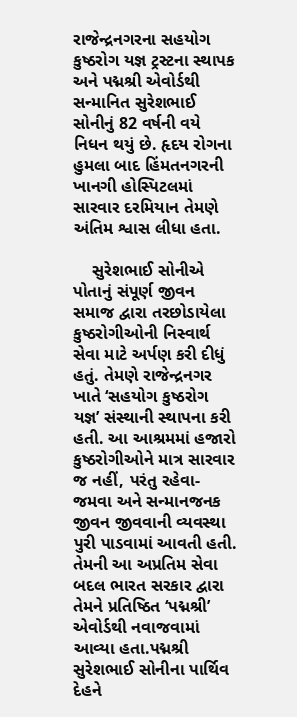રાજેન્દ્રનગરના સહયોગ કુષ્ઠરોગ યજ્ઞ ટ્રસ્ટના સ્થાપક અને પદ્મશ્રી એવોર્ડથી સન્માનિત સુરેશભાઈ સોનીનું 82 વર્ષની વયે નિધન થયું છે. હૃદય રોગના હુમલા બાદ હિંમતનગરની ખાનગી હોસ્પિટલમાં સારવાર દરમિયાન તેમણે અંતિમ શ્વાસ લીધા હતા.

    સુરેશભાઈ સોનીએ પોતાનું સંપૂર્ણ જીવન સમાજ દ્વારા તરછોડાયેલા કુષ્ઠરોગીઓની નિસ્વાર્થ સેવા માટે અર્પણ કરી દીધું હતું. તેમણે રાજેન્દ્રનગર ખાતે ‘સહયોગ કુષ્ઠરોગ યજ્ઞ’ સંસ્થાની સ્થાપના કરી હતી. આ આશ્રમમાં હજારો કુષ્ઠરોગીઓને માત્ર સારવાર જ નહીં, પરંતુ રહેવા-જમવા અને સન્માનજનક જીવન જીવવાની વ્યવસ્થા પુરી પાડવામાં આવતી હતી. તેમની આ અપ્રતિમ સેવા બદલ ભારત સરકાર દ્વારા તેમને પ્રતિષ્ઠિત ‘પદ્મશ્રી’ એવોર્ડથી નવાજવામાં આવ્યા હતા.પદ્મશ્રી સુરેશભાઈ સોનીના પાર્થિવ દેહને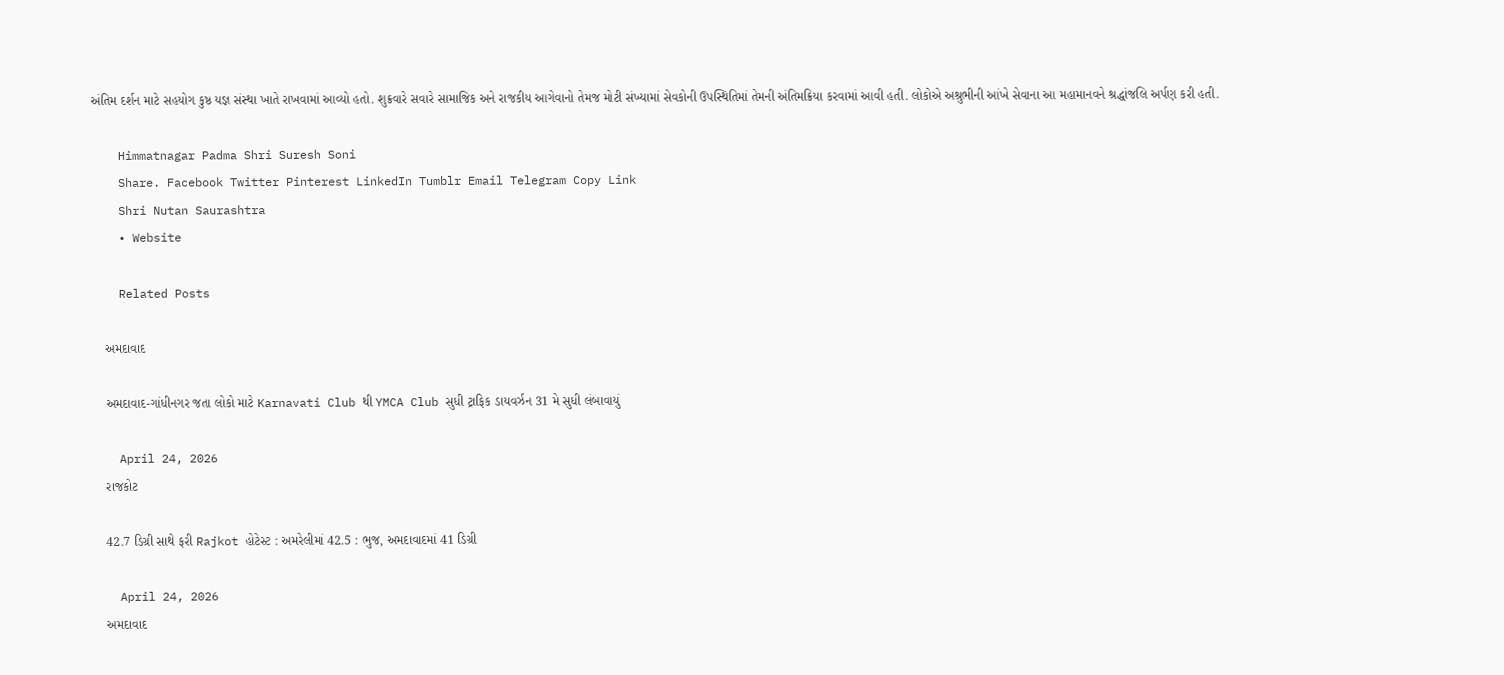અંતિમ દર્શન માટે સહયોગ કુષ્ઠ યજ્ઞ સંસ્થા ખાતે રાખવામાં આવ્યો હતો. શુક્રવારે સવારે સામાજિક અને રાજકીય આગેવાનો તેમજ મોટી સંખ્યામાં સેવકોની ઉપસ્થિતિમાં તેમની અંતિમક્રિયા કરવામાં આવી હતી. લોકોએ અશ્રુભીની આંખે સેવાના આ મહામાનવને શ્રદ્ધાંજલિ અર્પણ કરી હતી.

    Himmatnagar Padma Shri Suresh Soni
    Share. Facebook Twitter Pinterest LinkedIn Tumblr Email Telegram Copy Link
    Shri Nutan Saurashtra
    • Website

    Related Posts

    અમદાવાદ

    અમદાવાદ-ગાંધીનગર જતા લોકો માટે Karnavati Club થી YMCA Club સુધી ટ્રાફિક ડાયવર્ઝન 31 મે સુધી લંબાવાયું

    April 24, 2026
    રાજકોટ

    42.7 ડિગ્રી સાથે ફરી Rajkot હોટેસ્ટ : અમરેલીમાં 42.5 : ભુજ, અમદાવાદમાં 41 ડિગ્રી

    April 24, 2026
    અમદાવાદ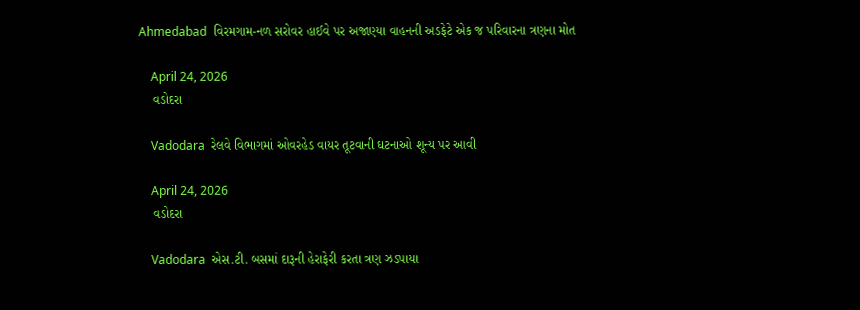Ahmedabad  વિરમગામ-નળ સરોવર હાઈવે પર અજાણ્યા વાહનની અડફેટે એક જ પરિવારના ત્રણના મોત

    April 24, 2026
    વડોદરા

    Vadodara  રેલવે વિભાગમાં ઓવરહેડ વાયર તૂટવાની ઘટનાઓ શૂન્ય પર આવી

    April 24, 2026
    વડોદરા

    Vadodara  એસ.ટી. બસમાં દારૂની હેરાફેરી કરતા ત્રણ ઝડપાયા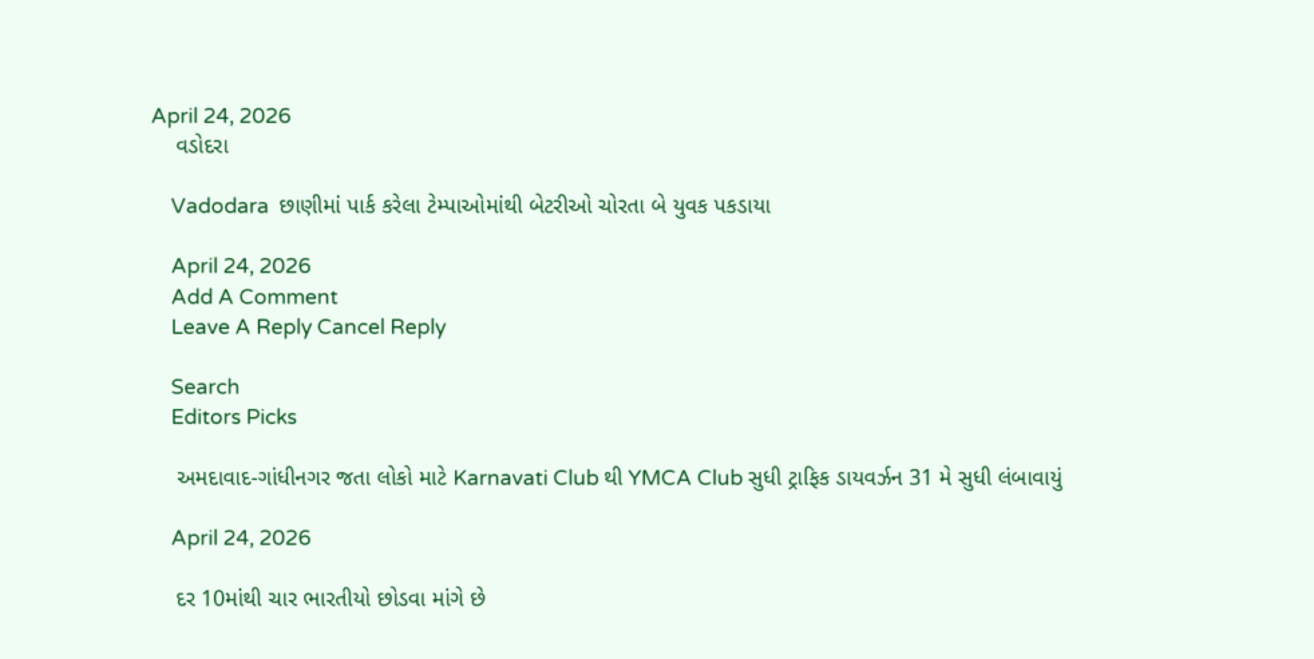April 24, 2026
    વડોદરા

    Vadodara  છાણીમાં પાર્ક કરેલા ટેમ્પાઓમાંથી બેટરીઓ ચોરતા બે યુવક પકડાયા

    April 24, 2026
    Add A Comment
    Leave A Reply Cancel Reply

    Search
    Editors Picks

    અમદાવાદ-ગાંધીનગર જતા લોકો માટે Karnavati Club થી YMCA Club સુધી ટ્રાફિક ડાયવર્ઝન 31 મે સુધી લંબાવાયું

    April 24, 2026

    દર 10માંથી ચાર ભારતીયો છોડવા માંગે છે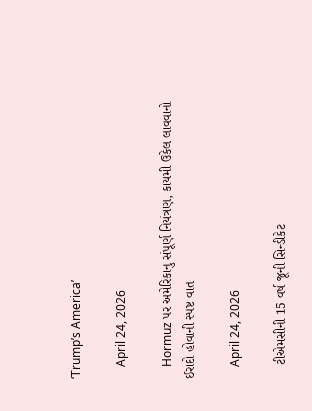‘Trump’s America’

    April 24, 2026

    Hormuz પર અમેરિકાનુ સંપૂર્ણ નિયંત્રણ, કાયમી ઉકેલ લાવવાનો ઈરાદો હોવાની સ્પષ્ટ વાત

    April 24, 2026

    ટીએમસીની 15 વર્ષ જૂની સિન્ડીકેટ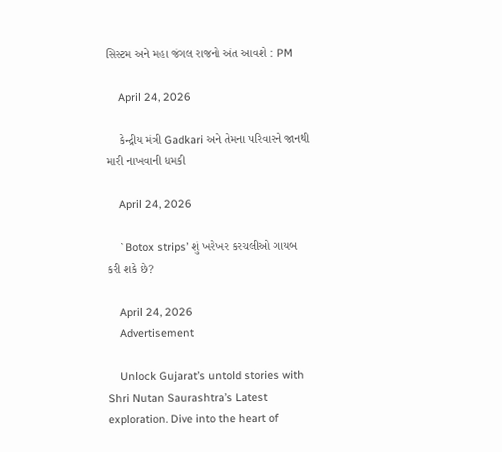સિસ્ટમ અને મહા જંગલ રાજનો અંત આવશે : PM

    April 24, 2026

    કેન્દ્રીય મંત્રી Gadkari અને તેમના પરિવારને જાનથી મારી નાખવાની ધમકી

    April 24, 2026

    `Botox strips’ શું ખરેખર કરચલીઓ ગાયબ કરી શકે છે?

    April 24, 2026
    Advertisement

    Unlock Gujarat’s untold stories with Shri Nutan Saurashtra’s Latest exploration. Dive into the heart of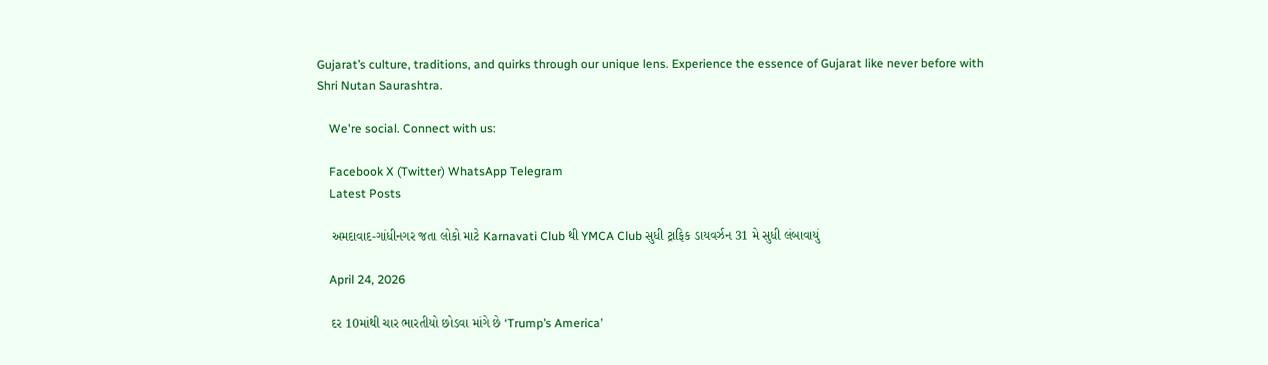Gujarat’s culture, traditions, and quirks through our unique lens. Experience the essence of Gujarat like never before with Shri Nutan Saurashtra.

    We're social. Connect with us:

    Facebook X (Twitter) WhatsApp Telegram
    Latest Posts

    અમદાવાદ-ગાંધીનગર જતા લોકો માટે Karnavati Club થી YMCA Club સુધી ટ્રાફિક ડાયવર્ઝન 31 મે સુધી લંબાવાયું

    April 24, 2026

    દર 10માંથી ચાર ભારતીયો છોડવા માંગે છે ‘Trump’s America’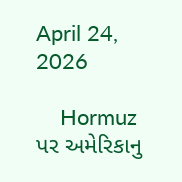April 24, 2026

    Hormuz પર અમેરિકાનુ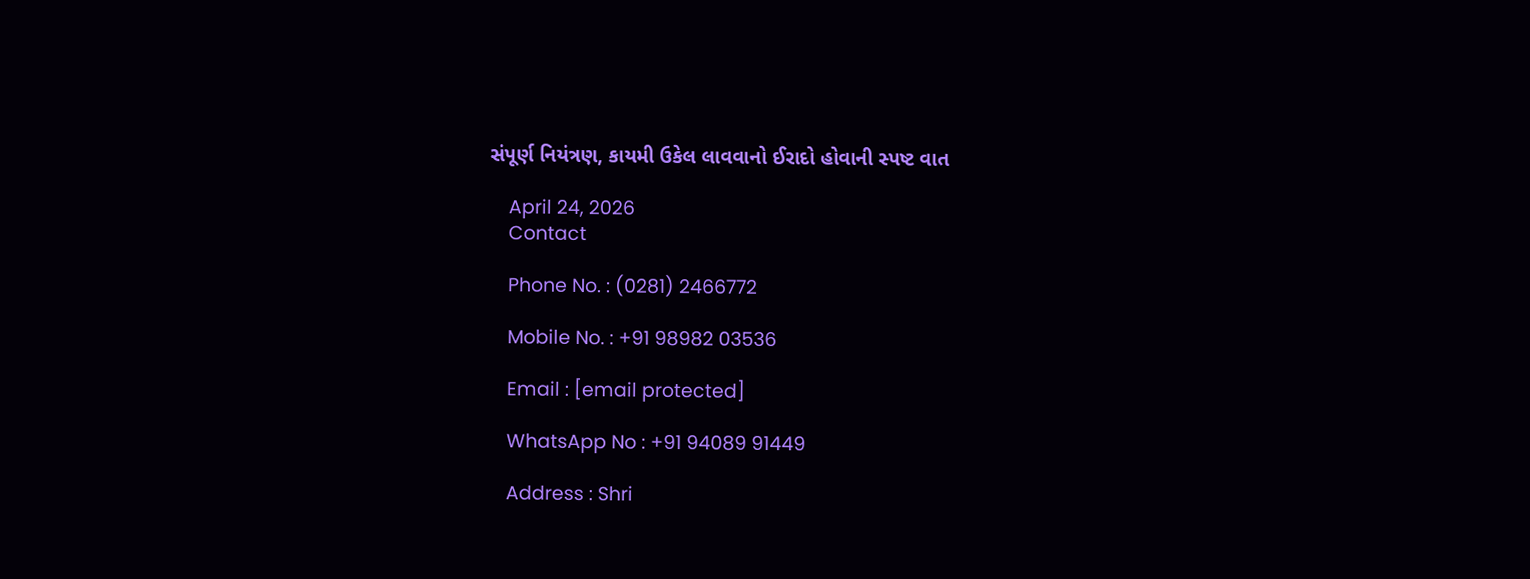સંપૂર્ણ નિયંત્રણ, કાયમી ઉકેલ લાવવાનો ઈરાદો હોવાની સ્પષ્ટ વાત

    April 24, 2026
    Contact

    Phone No. : (0281) 2466772

    Mobile No. : +91 98982 03536

    Email : [email protected]

    WhatsApp No : +91 94089 91449

    Address : Shri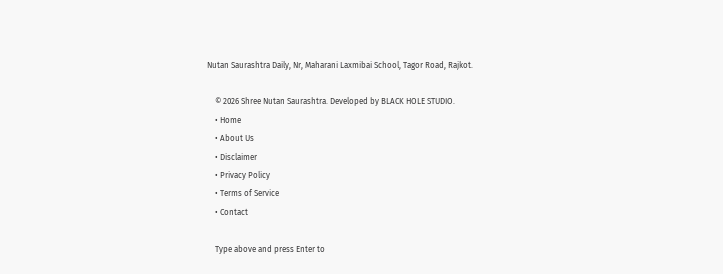Nutan Saurashtra Daily, Nr, Maharani Laxmibai School, Tagor Road, Rajkot.

    © 2026 Shree Nutan Saurashtra. Developed by BLACK HOLE STUDIO.
    • Home
    • About Us
    • Disclaimer
    • Privacy Policy
    • Terms of Service
    • Contact

    Type above and press Enter to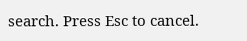search. Press Esc to cancel.